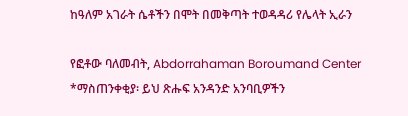ከዓለም አገራት ሴቶችን በሞት በመቅጣት ተወዳዳሪ የሌላት ኢራን

የፎቶው ባለመብት, Abdorrahaman Boroumand Center
*ማስጠንቀቂያ፡ ይህ ጽሑፍ አንዳንድ አንባቢዎችን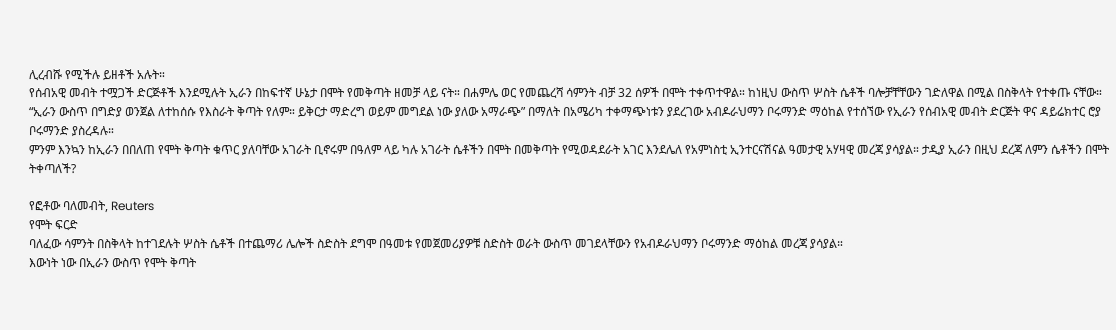ሊረብሹ የሚችሉ ይዘቶች አሉት።
የሰብአዊ መብት ተሟጋች ድርጅቶች እንደሚሉት ኢራን በከፍተኛ ሁኔታ በሞት የመቅጣት ዘመቻ ላይ ናት። በሐምሌ ወር የመጨረሻ ሳምንት ብቻ 32 ሰዎች በሞት ተቀጥተዋል። ከነዚህ ውስጥ ሦስት ሴቶች ባሎቻቸቸውን ገድለዋል በሚል በስቅላት የተቀጡ ናቸው።
“ኢራን ውስጥ በግድያ ወንጀል ለተከሰሱ የእስራት ቅጣት የለም። ይቅርታ ማድረግ ወይም መግደል ነው ያለው አማራጭ” በማለት በአሜሪካ ተቀማጭነቱን ያደረገው አብዶራህማን ቦሩማንድ ማዕከል የተሰኘው የኢራን የሰብአዊ መብት ድርጅት ዋና ዳይሬክተር ሮያ ቦሩማንድ ያስረዳሉ።
ምንም እንኳን ከኢራን በበለጠ የሞት ቅጣት ቁጥር ያለባቸው አገራት ቢኖሩም በዓለም ላይ ካሉ አገራት ሴቶችን በሞት በመቅጣት የሚወዳደራት አገር እንደሌለ የአምነስቲ ኢንተርናሽናል ዓመታዊ አሃዛዊ መረጃ ያሳያል። ታዲያ ኢራን በዚህ ደረጃ ለምን ሴቶችን በሞት ትቀጣለች?

የፎቶው ባለመብት, Reuters
የሞት ፍርድ
ባለፈው ሳምንት በስቅላት ከተገደሉት ሦስት ሴቶች በተጨማሪ ሌሎች ስድስት ደግሞ በዓመቱ የመጀመሪያዎቹ ስድስት ወራት ውስጥ መገደላቸውን የአብዶራህማን ቦሩማንድ ማዕከል መረጃ ያሳያል።
እውነት ነው በኢራን ውስጥ የሞት ቅጣት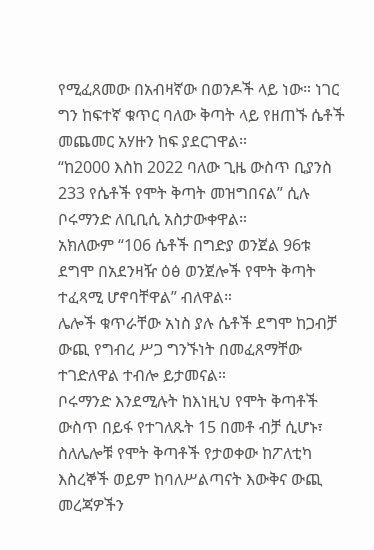የሚፈጸመው በአብዛኛው በወንዶች ላይ ነው። ነገር ግን ከፍተኛ ቁጥር ባለው ቅጣት ላይ የዘጠኙ ሴቶች መጨመር አሃዙን ከፍ ያደርገዋል።
“ከ2000 እስከ 2022 ባለው ጊዜ ውስጥ ቢያንስ 233 የሴቶች የሞት ቅጣት መዝግበናል” ሲሉ ቦሩማንድ ለቢቢሲ አስታውቀዋል።
አክለውም “106 ሴቶች በግድያ ወንጀል 96ቱ ደግሞ በአደንዛዥ ዕፅ ወንጀሎች የሞት ቅጣት ተፈጻሚ ሆኖባቸዋል” ብለዋል።
ሌሎች ቁጥራቸው አነስ ያሉ ሴቶች ደግሞ ከጋብቻ ውጪ የግብረ ሥጋ ግንኙነት በመፈጸማቸው ተገድለዋል ተብሎ ይታመናል።
ቦሩማንድ እንደሚሉት ከእነዚህ የሞት ቅጣቶች ውስጥ በይፋ የተገለጹት 15 በመቶ ብቻ ሲሆኑ፣ ስለሌሎቹ የሞት ቅጣቶች የታወቀው ከፖለቲካ እስረኞች ወይም ከባለሥልጣናት እውቅና ውጪ መረጃዎችን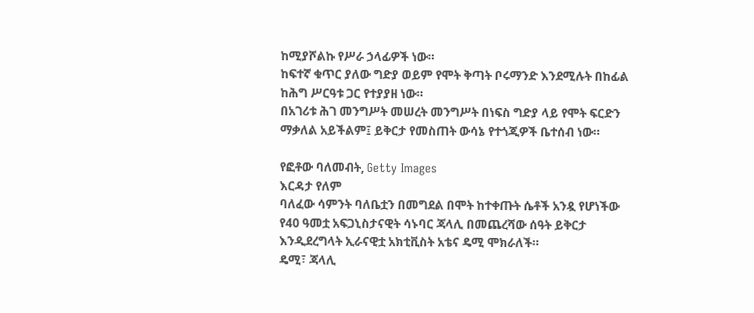ከሚያሾልኩ የሥራ ኃላፊዎች ነው።
ከፍተኛ ቁጥር ያለው ግድያ ወይም የሞት ቅጣት ቦሩማንድ እንደሚሉት በከፊል ከሕግ ሥርዓቱ ጋር የተያያዘ ነው።
በአገሪቱ ሕገ መንግሥት መሠረት መንግሥት በነፍስ ግድያ ላይ የሞት ፍርድን ማቃለል አይችልም፤ ይቅርታ የመስጠት ውሳኔ የተጎጂዎች ቤተሰብ ነው።

የፎቶው ባለመብት, Getty Images
እርዳታ የለም
ባለፈው ሳምንት ባለቤቷን በመግደል በሞት ከተቀጡት ሴቶች አንዷ የሆነችው የ40 ዓመቷ አፍጋኒስታናዊት ሳኑባር ጃላሊ በመጨረሻው ሰዓት ይቅርታ እንዲደረግላት ኢራናዊቷ አክቲቪስት አቴና ዴሚ ሞክራለች።
ዴሚ፣ ጃላሊ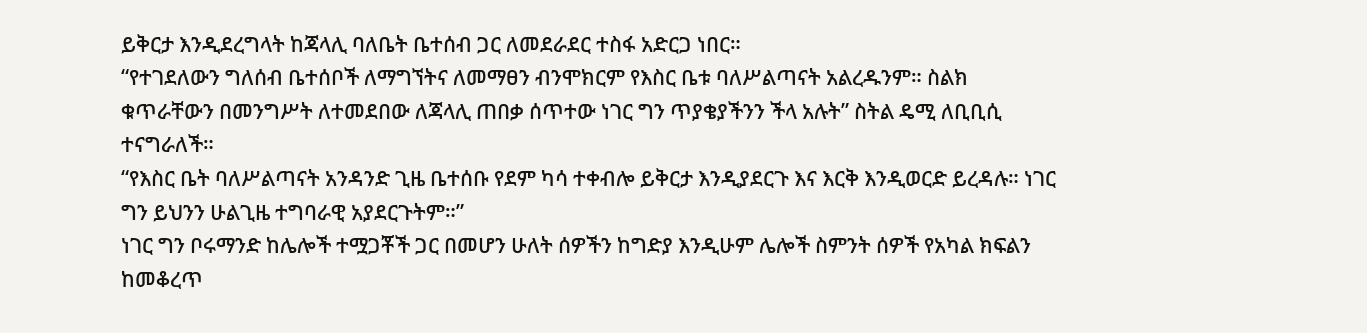ይቅርታ እንዲደረግላት ከጃላሊ ባለቤት ቤተሰብ ጋር ለመደራደር ተስፋ አድርጋ ነበር።
“የተገደለውን ግለሰብ ቤተሰቦች ለማግኘትና ለመማፀን ብንሞክርም የእስር ቤቱ ባለሥልጣናት አልረዱንም። ስልክ ቁጥራቸውን በመንግሥት ለተመደበው ለጃላሊ ጠበቃ ሰጥተው ነገር ግን ጥያቄያችንን ችላ አሉት” ስትል ዴሚ ለቢቢሲ ተናግራለች።
“የእስር ቤት ባለሥልጣናት አንዳንድ ጊዜ ቤተሰቡ የደም ካሳ ተቀብሎ ይቅርታ እንዲያደርጉ እና እርቅ እንዲወርድ ይረዳሉ። ነገር ግን ይህንን ሁልጊዜ ተግባራዊ አያደርጉትም።”
ነገር ግን ቦሩማንድ ከሌሎች ተሟጋቾች ጋር በመሆን ሁለት ሰዎችን ከግድያ እንዲሁም ሌሎች ስምንት ሰዎች የአካል ክፍልን ከመቆረጥ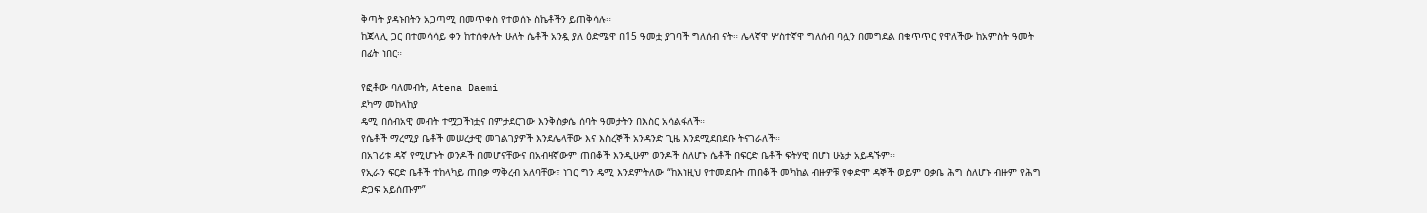ቅጣት ያዳኑበትን አጋጣሚ በመጥቀስ የተወሰኑ ስኬቶችን ይጠቅሳሉ።
ከጃላሊ ጋር በተመሳሳይ ቀን ከተሰቀሉት ሁለት ሴቶች አንዷ ያለ ዕድሜዋ በ15 ዓመቷ ያገባች ግለሰብ ናት። ሌላኛዋ ሦስተኛዋ ግለሰብ ባሏን በመግደል በቁጥጥር የዋለችው ከአምስት ዓመት በፊት ነበር።

የፎቶው ባለመብት, Atena Daemi
ደካማ መከላከያ
ዴሚ በሰብአዊ መብት ተሟጋችነቷና በምታደርገው እንቅስቃሴ ሰባት ዓመታትን በእስር አሳልፋለች።
የሴቶች ማረሚያ ቤቶች መሠረታዊ መገልገያዎች እንደሌላቸው እና እስረኞች አንዳንድ ጊዜ እንደሚደበደቡ ትናገራለች።
በአገሪቱ ዳኛ የሚሆኑት ወንዶች በመሆናቸውና በአብዛኛውም ጠበቆች እንዲሁም ወንዶች ስለሆኑ ሴቶች በፍርድ ቤቶች ፍትሃዊ በሆነ ሁኔታ አይዳኙም።
የኢራን ፍርድ ቤቶች ተከላካይ ጠበቃ ማቅረብ አለባቸው፣ ነገር ግን ዴሚ እንደምትለው “ከእነዚህ የተመደቡት ጠበቆች መካከል ብዙዎቹ የቀድሞ ዳኞች ወይም ዐቃቤ ሕግ ስለሆኑ ብዙም የሕግ ድጋፍ አይሰጡም”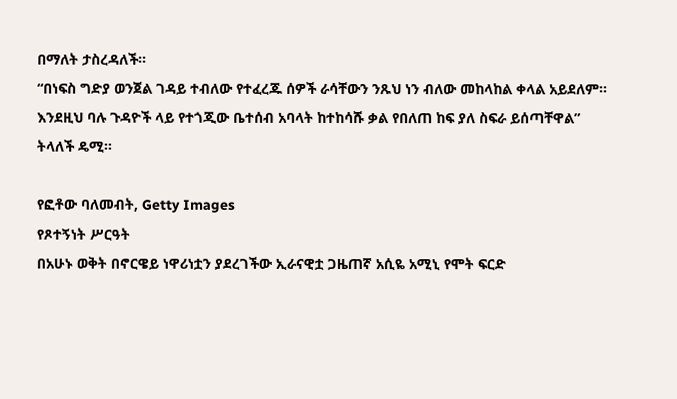በማለት ታስረዳለች።
“በነፍስ ግድያ ወንጀል ገዳይ ተብለው የተፈረጁ ሰዎች ራሳቸውን ንጹህ ነን ብለው መከላከል ቀላል አይደለም። እንደዚህ ባሉ ጉዳዮች ላይ የተጎጂው ቤተሰብ አባላት ከተከሳሹ ቃል የበለጠ ከፍ ያለ ስፍራ ይሰጣቸዋል” ትላለች ዴሚ።

የፎቶው ባለመብት, Getty Images
የጾተኝነት ሥርዓት
በአሁኑ ወቅት በኖርዌይ ነዋሪነቷን ያደረገችው ኢራናዊቷ ጋዜጠኛ አሲዬ አሚኒ የሞት ፍርድ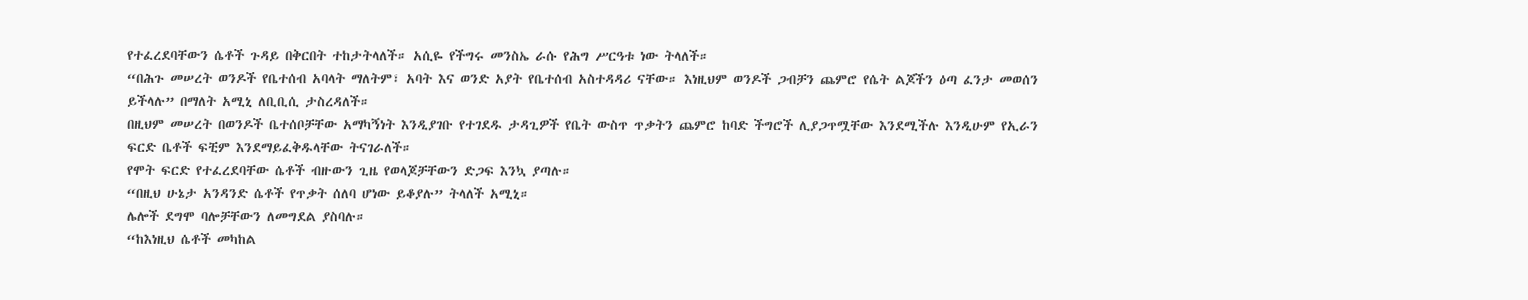የተፈረደባቸውን ሴቶች ጉዳይ በቅርበት ተከታትላለች። አሲዬ የችግሩ መንስኤ ራሱ የሕግ ሥርዓቱ ነው ትላለች።
“በሕጉ መሠረት ወንዶች የቤተሰብ አባላት ማለትም፣ አባት እና ወንድ አያት የቤተሰብ አስተዳዳሪ ናቸው። እነዚህም ወንዶች ጋብቻን ጨምሮ የሴት ልጆችን ዕጣ ፈንታ መወሰን ይችላሉ” በማለት አሚኒ ለቢቢሲ ታስረዳለች።
በዚህም መሠረት በወንዶች ቤተሰቦቻቸው አማካኝነት እንዲያገቡ የተገደዱ ታዳጊዎች የቤት ውስጥ ጥቃትን ጨምሮ ከባድ ችግሮች ሊያጋጥሟቸው እንደሚችሉ እንዲሁም የኢራን ፍርድ ቤቶች ፍቺም እንደማይፈቅዱላቸው ትናገራለች።
የሞት ፍርድ የተፈረደባቸው ሴቶች ብዙውን ጊዜ የወላጆቻቸውን ድጋፍ እንኳ ያጣሉ።
“በዚህ ሁኔታ አንዳንድ ሴቶች የጥቃት ሰለባ ሆነው ይቆያሉ” ትላለች አሚኒ።
ሌሎች ደግሞ ባሎቻቸውን ለመግደል ያስባሉ።
“ከእነዚህ ሴቶች መካከል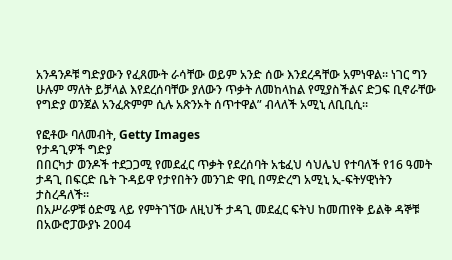አንዳንዶቹ ግድያውን የፈጸሙት ራሳቸው ወይም አንድ ሰው እንደረዳቸው አምነዋል። ነገር ግን ሁሉም ማለት ይቻላል እየደረሰባቸው ያለውን ጥቃት ለመከላከል የሚያስችልና ድጋፍ ቢኖራቸው የግድያ ወንጀል አንፈጽምም ሲሉ አጽንኦት ሰጥተዋል” ብላለች አሚኒ ለቢቢሲ።

የፎቶው ባለመብት, Getty Images
የታዳጊዎች ግድያ
በበርካታ ወንዶች ተደጋጋሚ የመደፈር ጥቃት የደረሰባት አቴፈህ ሳህሌህ የተባለች የ16 ዓመት ታዳጊ በፍርድ ቤት ጉዳይዋ የታየበትን መንገድ ዋቢ በማድረግ አሚኒ ኢ-ፍትሃዊነትን ታስረዳለች።
በአሥራዎቹ ዕድሜ ላይ የምትገኘው ለዚህች ታዳጊ መደፈር ፍትህ ከመጠየቅ ይልቅ ዳኞቹ በአውሮፓውያኑ 2004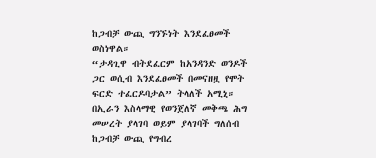ከጋብቻ ውጪ ግንኙነት እንደፈፀመች ወስነዋል።
“ታዳጊዋ ብትደፈርም ከአንዳንድ ወንዶች ጋር ወሲብ እንደፈፀመች በመናዘዟ የሞት ፍርድ ተፈርዶባታል” ትላለች አሚኒ።
በኢራን እስላማዊ የወንጀለኛ መቅጫ ሕግ መሠረት ያላገባ ወይም ያላገባች ግለሰብ ከጋብቻ ውጪ የግብረ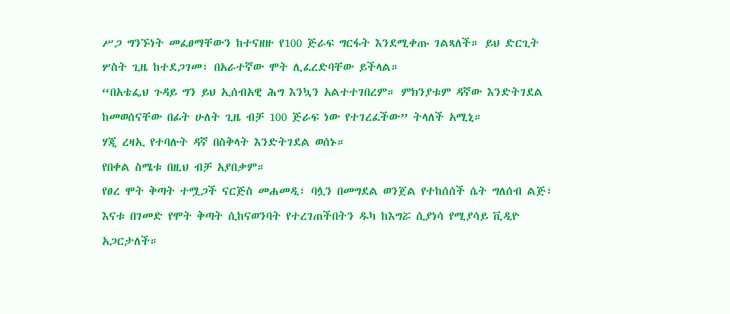ሥጋ ግንኙነት መፈፀማቸውን ከተናዘዙ የ100 ጅራፍ ግርፋት እንደሚቀጡ ገልጻለች። ይህ ድርጊት ሦስት ጊዜ ከተደጋገመ፣ በአራተኛው ሞት ሊፈረድባቸው ይችላል።
“በአቴፌህ ጉዳይ ግን ይህ ኢሰብአዊ ሕግ እንኳን አልተተገበረም። ምክንያቱም ዳኛው እንድትገደል ከመወሰናቸው በፊት ሁለት ጊዜ ብቻ 100 ጅራፍ ነው የተገረፈችው” ትላለች አሚኒ።
ሃጂ ረዛኢ የተባሉት ዳኛ በስቅላት እንድትገደል ወሰኑ።
የበቀል ስሜቱ በዚህ ብቻ አያበቃም።
የፀረ ሞት ቅጣት ተሟጋች ናርጅስ መሐመዲ፣ ባሏን በመግደል ወንጀል የተከሰሰች ሴት ግለሰብ ልጅ፣ እናቱ በገመድ የሞት ቅጣት ሲከናወንባት የተረገጠችበትን ዱካ ከእግሯ ሲያነሳ የሚያሳይ ቪዲዮ አጋርታለች።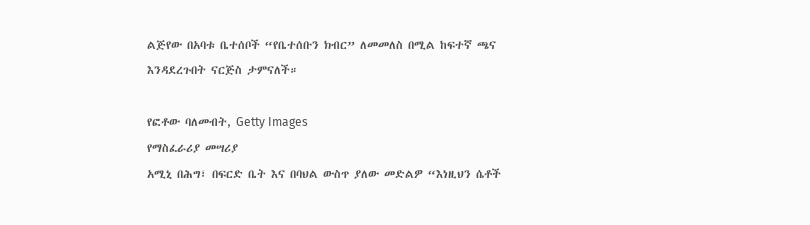ልጅየው በአባቱ ቤተሰቦች “የቤተሰቡን ክብር” ለመመለስ በሚል ከፍተኛ ጫና እንዳደረጉበት ናርጅስ ታምናለች።

የፎቶው ባለመብት, Getty Images
የማስፈራሪያ መሣሪያ
አሚኒ በሕግ፣ በፍርድ ቤት እና በባህል ውስጥ ያለው መድልዎ “እነዚህን ሴቶች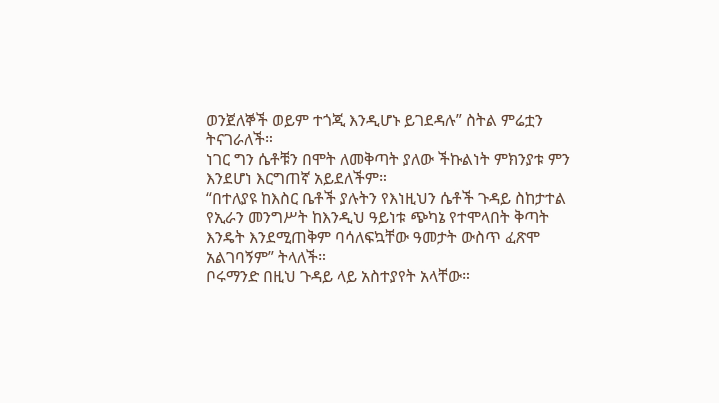ወንጀለኞች ወይም ተጎጂ እንዲሆኑ ይገደዳሉ” ስትል ምሬቷን ትናገራለች።
ነገር ግን ሴቶቹን በሞት ለመቅጣት ያለው ችኩልነት ምክንያቱ ምን እንደሆነ እርግጠኛ አይደለችም።
“በተለያዩ ከእስር ቤቶች ያሉትን የእነዚህን ሴቶች ጉዳይ ስከታተል የኢራን መንግሥት ከእንዲህ ዓይነቱ ጭካኔ የተሞላበት ቅጣት እንዴት እንደሚጠቅም ባሳለፍኳቸው ዓመታት ውስጥ ፈጽሞ አልገባኝም” ትላለች።
ቦሩማንድ በዚህ ጉዳይ ላይ አስተያየት አላቸው።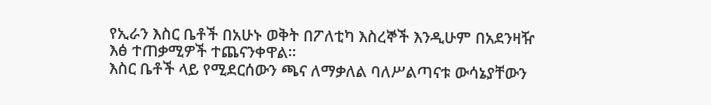የኢራን እስር ቤቶች በአሁኑ ወቅት በፖለቲካ እስረኞች እንዲሁም በአደንዛዥ እፅ ተጠቃሚዎች ተጨናንቀዋል።
እስር ቤቶች ላይ የሚደርሰውን ጫና ለማቃለል ባለሥልጣናቱ ውሳኔያቸውን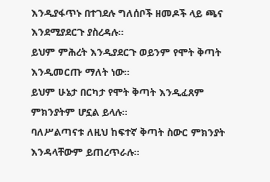እንዲያፋጥኑ በተገደሉ ግለሰቦች ዘመዶች ላይ ጫና እንደሚያደርጉ ያስረዳሉ።
ይህም ምሕረት እንዲያደርጉ ወይንም የሞት ቅጣት እንዲመርጡ ማለት ነው።
ይህም ሁኔታ በርካታ የሞት ቅጣት እንዲፈጸም ምክንያትም ሆኗል ይላሉ።
ባለሥልጣናቱ ለዚህ ከፍተኛ ቅጣት ስውር ምክንያት እንዳላቸውም ይጠረጥራሉ።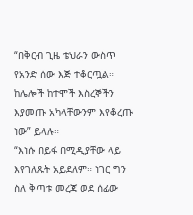“በቅርብ ጊዜ ቴህራን ውስጥ የአንድ ሰው እጅ ተቆርጧል። ከሌሎች ከተሞች እስረኞችን እያመጡ አካላቸውንም እየቆረጡ ነው” ይላሉ።
“እነሱ በይፋ በሚዲያቸው ላይ እየገለጹት አይደለም። ነገር ግን ስለ ቅጣቱ መረጃ ወደ ሰፊው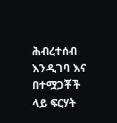ሕብረተሰብ እንዲገባ እና በተሟጋቾች ላይ ፍርሃት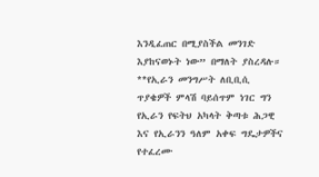እንዲፈጠር በሚያስችል መንገድ እያከናወኑት ነው” በማለት ያስረዳሉ።
**የኢራን መንግሥት ለቢቢሲ ጥያቄዎች ምላሽ ባይሰጥም ነገር ግን የኢራን የፍትህ አካላት ቅጣቱ ሕጋዊ እና የኢራንን ዓለም አቀፍ ግዴታዎችና የተፈረሙ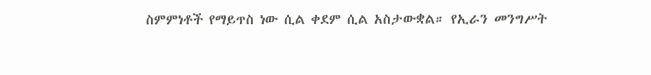ስምምነቶች የማይጥስ ነው ሲል ቀደም ሲል አስታውቋል። የኢራን መንግሥት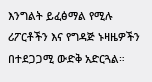እንግልት ይፈፅማል የሚሉ ሪፖርቶችን እና የግዳጅ ኑዛዜዎችን በተደጋጋሚ ውድቅ አድርጓል።